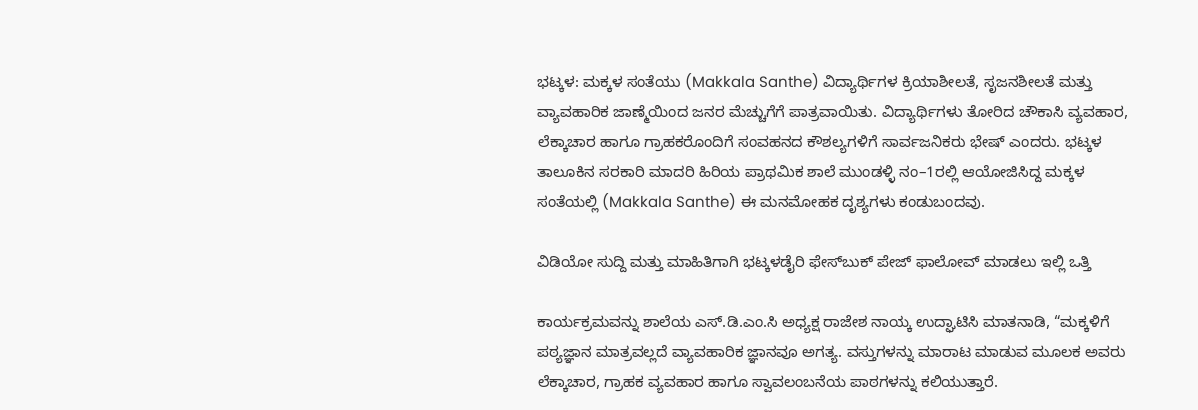ಭಟ್ಕಳ: ಮಕ್ಕಳ ಸಂತೆಯು (Makkala Santhe) ವಿದ್ಯಾರ್ಥಿಗಳ ಕ್ರಿಯಾಶೀಲತೆ, ಸೃಜನಶೀಲತೆ ಮತ್ತು ವ್ಯಾವಹಾರಿಕ ಜಾಣ್ಮೆಯಿಂದ ಜನರ ಮೆಚ್ಚುಗೆಗೆ ಪಾತ್ರವಾಯಿತು. ವಿದ್ಯಾರ್ಥಿಗಳು ತೋರಿದ ಚೌಕಾಸಿ ವ್ಯವಹಾರ, ಲೆಕ್ಕಾಚಾರ ಹಾಗೂ ಗ್ರಾಹಕರೊಂದಿಗೆ ಸಂವಹನದ ಕೌಶಲ್ಯಗಳಿಗೆ ಸಾರ್ವಜನಿಕರು ಭೇಷ್ ಎಂದರು. ಭಟ್ಕಳ ತಾಲೂಕಿನ ಸರಕಾರಿ ಮಾದರಿ ಹಿರಿಯ ಪ್ರಾಥಮಿಕ ಶಾಲೆ ಮುಂಡಳ್ಳಿ ನಂ–1ರಲ್ಲಿ ಆಯೋಜಿಸಿದ್ದ ಮಕ್ಕಳ ಸಂತೆಯಲ್ಲಿ (Makkala Santhe) ಈ ಮನಮೋಹಕ ದೃಶ್ಯಗಳು ಕಂಡುಬಂದವು.

ವಿಡಿಯೋ ಸುದ್ದಿ ಮತ್ತು ಮಾಹಿತಿಗಾಗಿ ಭಟ್ಕಳಡೈರಿ ಫೇಸ್‌ಬುಕ್‌ ಪೇಜ್ ಫಾಲೋವ್ ಮಾಡಲು ಇಲ್ಲಿ ಒತ್ತಿ

ಕಾರ್ಯಕ್ರಮವನ್ನು ಶಾಲೆಯ ಎಸ್‌.ಡಿ‌.ಎಂ‌.ಸಿ ಅಧ್ಯಕ್ಷ ರಾಜೇಶ ನಾಯ್ಕ ಉದ್ಘಾಟಿಸಿ ಮಾತನಾಡಿ, “ಮಕ್ಕಳಿಗೆ ಪಠ್ಯಜ್ಞಾನ ಮಾತ್ರವಲ್ಲದೆ ವ್ಯಾವಹಾರಿಕ ಜ್ಞಾನವೂ ಅಗತ್ಯ. ವಸ್ತುಗಳನ್ನು ಮಾರಾಟ ಮಾಡುವ ಮೂಲಕ ಅವರು ಲೆಕ್ಕಾಚಾರ, ಗ್ರಾಹಕ ವ್ಯವಹಾರ ಹಾಗೂ ಸ್ವಾವಲಂಬನೆಯ ಪಾಠಗಳನ್ನು ಕಲಿಯುತ್ತಾರೆ.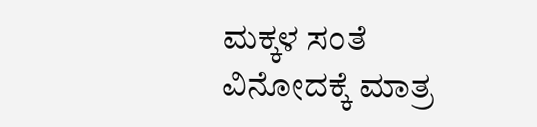ಮಕ್ಕಳ ಸಂತೆ ವಿನೋದಕ್ಕೆ ಮಾತ್ರ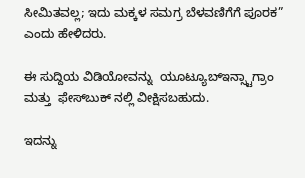ಸೀಮಿತವಲ್ಲ; ಇದು ಮಕ್ಕಳ ಸಮಗ್ರ ಬೆಳವಣಿಗೆಗೆ ಪೂರಕ” ಎಂದು ಹೇಳಿದರು.

ಈ ಸುದ್ದಿಯ ವಿಡಿಯೋವನ್ನು  ಯೂಟ್ಯೂಬ್ಇನ್ಸ್ಟಾಗ್ರಾಂ  ಮತ್ತು  ಫೇಸ್‌ಬುಕ್‌ ನಲ್ಲಿ ವೀಕ್ಷಿಸಬಹುದು.

ಇದನ್ನು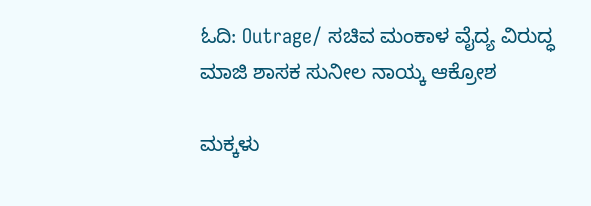ಓದಿ: Outrage/ ಸಚಿವ ಮಂಕಾಳ ವೈದ್ಯ ವಿರುದ್ಧ ಮಾಜಿ ಶಾಸಕ ಸುನೀಲ ನಾಯ್ಕ ಆಕ್ರೋಶ

ಮಕ್ಕಳು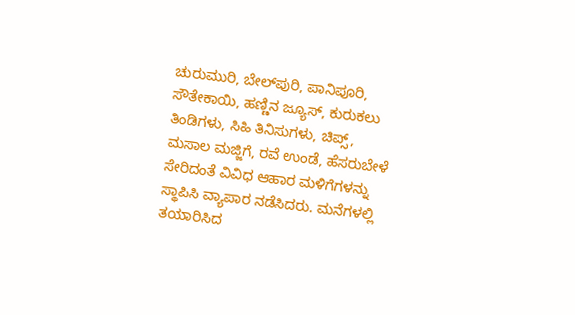ಚುರುಮುರಿ, ಬೇಲ್‌ಪುರಿ, ಪಾನಿಪೂರಿ, ಸೌತೇಕಾಯಿ, ಹಣ್ಣಿನ ಜ್ಯೂಸ್, ಕುರುಕಲು ತಿಂಡಿಗಳು, ಸಿಹಿ ತಿನಿಸುಗಳು, ಚಿಪ್ಸ್, ಮಸಾಲ ಮಜ್ಜಿಗೆ, ರವೆ ಉಂಡೆ, ಹೆಸರುಬೇಳೆ ಸೇರಿದಂತೆ ವಿವಿಧ ಆಹಾರ ಮಳಿಗೆಗಳನ್ನು ಸ್ಥಾಪಿಸಿ ವ್ಯಾಪಾರ ನಡೆಸಿದರು. ಮನೆಗಳಲ್ಲಿ ತಯಾರಿಸಿದ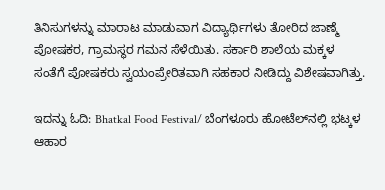ತಿನಿಸುಗಳನ್ನು ಮಾರಾಟ ಮಾಡುವಾಗ ವಿದ್ಯಾರ್ಥಿಗಳು ತೋರಿದ ಜಾಣ್ಮೆ ಪೋಷಕರ, ಗ್ರಾಮಸ್ಥರ ಗಮನ ಸೆಳೆಯಿತು. ಸರ್ಕಾರಿ ಶಾಲೆಯ ಮಕ್ಕಳ ಸಂತೆಗೆ ಪೋಷಕರು ಸ್ವಯಂಪ್ರೇರಿತವಾಗಿ ಸಹಕಾರ ನೀಡಿದ್ದು ವಿಶೇಷವಾಗಿತ್ತು.

ಇದನ್ನು ಓದಿ: Bhatkal Food Festival/ ಬೆಂಗಳೂರು ಹೋಟೆಲ್‌ನಲ್ಲಿ ಭಟ್ಕಳ ಆಹಾರ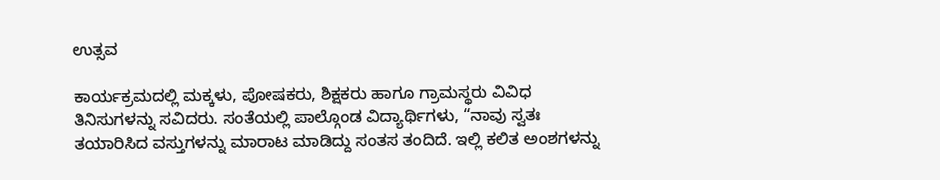ಉತ್ಸವ

ಕಾರ್ಯಕ್ರಮದಲ್ಲಿ ಮಕ್ಕಳು, ಪೋಷಕರು, ಶಿಕ್ಷಕರು ಹಾಗೂ ಗ್ರಾಮಸ್ಥರು ವಿವಿಧ ತಿನಿಸುಗಳನ್ನು ಸವಿದರು. ಸಂತೆಯಲ್ಲಿ ಪಾಲ್ಗೊಂಡ ವಿದ್ಯಾರ್ಥಿಗಳು, “ನಾವು ಸ್ವತಃ ತಯಾರಿಸಿದ ವಸ್ತುಗಳನ್ನು ಮಾರಾಟ ಮಾಡಿದ್ದು ಸಂತಸ ತಂದಿದೆ. ಇಲ್ಲಿ ಕಲಿತ ಅಂಶಗಳನ್ನು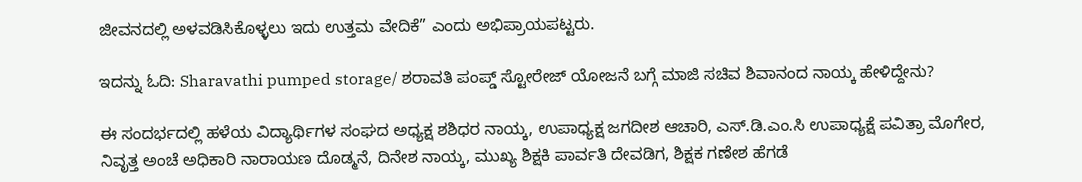ಜೀವನದಲ್ಲಿ ಅಳವಡಿಸಿಕೊಳ್ಳಲು ಇದು ಉತ್ತಮ ವೇದಿಕೆ” ಎಂದು ಅಭಿಪ್ರಾಯಪಟ್ಟರು.

ಇದನ್ನು ಓದಿ: Sharavathi pumped storage/ ಶರಾವತಿ ಪಂಪ್ಡ್ ಸ್ಟೋರೇಜ್ ಯೋಜನೆ ಬಗ್ಗೆ ಮಾಜಿ ಸಚಿವ ಶಿವಾನಂದ ನಾಯ್ಕ ಹೇಳಿದ್ದೇನು?

ಈ ಸಂದರ್ಭದಲ್ಲಿ ಹಳೆಯ ವಿದ್ಯಾರ್ಥಿಗಳ ಸಂಘದ ಅಧ್ಯಕ್ಷ ಶಶಿಧರ ನಾಯ್ಕ, ಉಪಾಧ್ಯಕ್ಷ ಜಗದೀಶ ಆಚಾರಿ, ಎಸ್‌.ಡಿ‌.ಎಂ‌.ಸಿ ಉಪಾಧ್ಯಕ್ಷೆ ಪವಿತ್ರಾ ಮೊಗೇರ, ನಿವೃತ್ತ ಅಂಚೆ ಅಧಿಕಾರಿ ನಾರಾಯಣ ದೊಡ್ಮನೆ, ದಿನೇಶ ನಾಯ್ಕ, ಮುಖ್ಯ ಶಿಕ್ಷಕಿ ಪಾರ್ವತಿ ದೇವಡಿಗ, ಶಿಕ್ಷಕ ಗಣೇಶ ಹೆಗಡೆ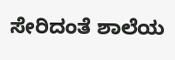ಸೇರಿದಂತೆ ಶಾಲೆಯ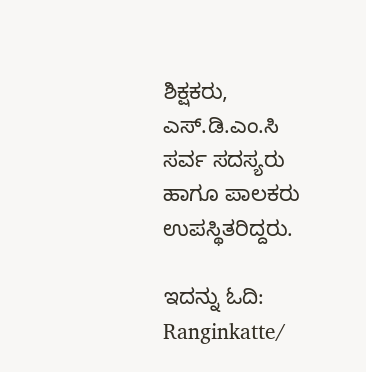ಶಿಕ್ಷಕರು, ಎಸ್‌.ಡಿ‌.ಎಂ‌.ಸಿ ಸರ್ವ ಸದಸ್ಯರು ಹಾಗೂ ಪಾಲಕರು ಉಪಸ್ಥಿತರಿದ್ದರು.

ಇದನ್ನು ಓದಿ: Ranginkatte/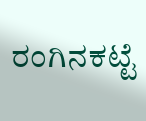ರಂಗಿನಕಟ್ಟೆ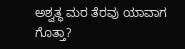ಅಶ್ವತ್ಥ ಮರ ತೆರವು ಯಾವಾಗ ಗೊತ್ತಾ?